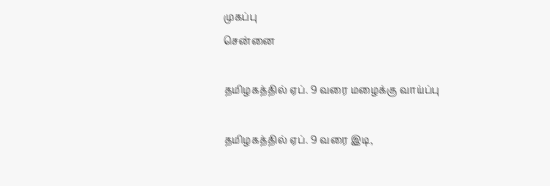முகப்பு
சென்னை

தமிழகத்தில் ஏப். 9 வரை மழைக்கு வாய்ப்பு

தமிழகத்தில் ஏப். 9 வரை இடி,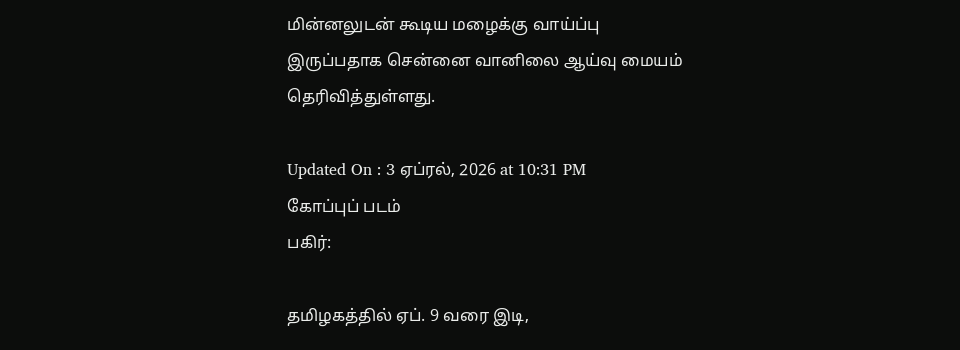மின்னலுடன் கூடிய மழைக்கு வாய்ப்பு இருப்பதாக சென்னை வானிலை ஆய்வு மையம் தெரிவித்துள்ளது.

Updated On : 3 ஏப்ரல், 2026 at 10:31 PM
கோப்புப் படம்
பகிர்:

தமிழகத்தில் ஏப். 9 வரை இடி,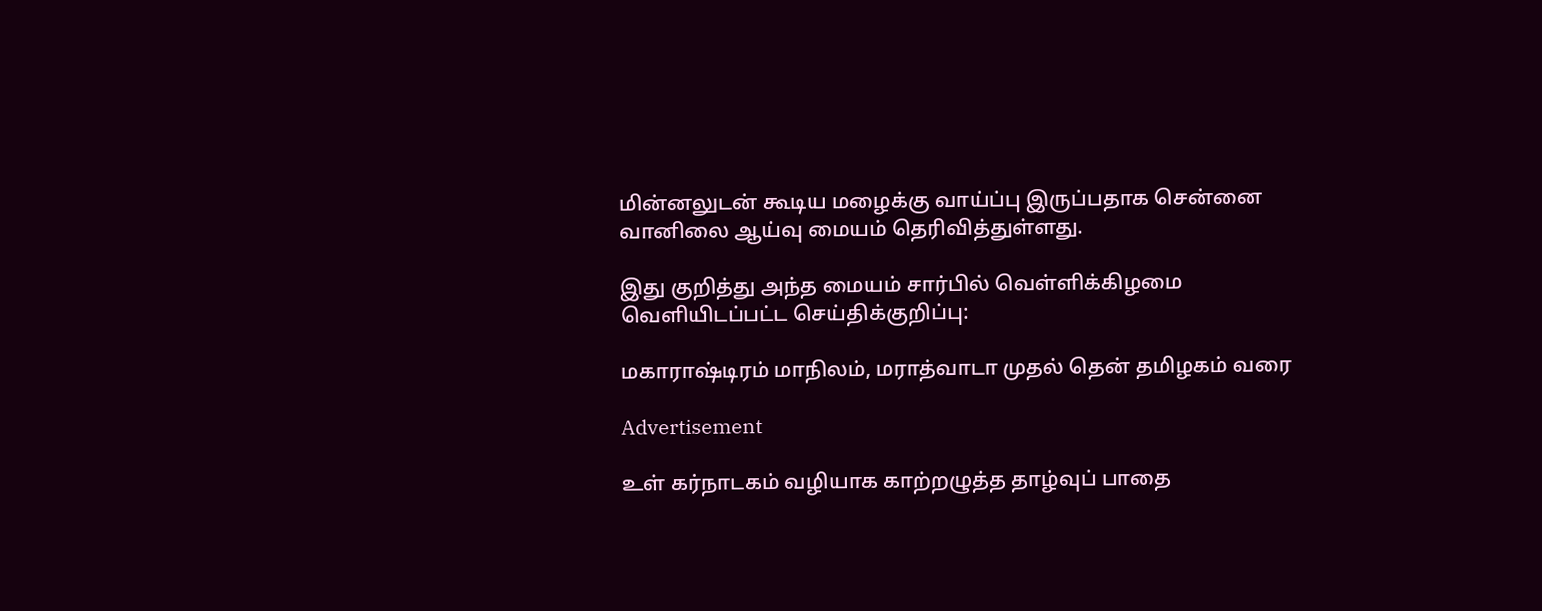மின்னலுடன் கூடிய மழைக்கு வாய்ப்பு இருப்பதாக சென்னை வானிலை ஆய்வு மையம் தெரிவித்துள்ளது.

இது குறித்து அந்த மையம் சார்பில் வெள்ளிக்கிழமை வெளியிடப்பட்ட செய்திக்குறிப்பு:

மகாராஷ்டிரம் மாநிலம், மராத்வாடா முதல் தென் தமிழகம் வரை

Advertisement

உள் கர்நாடகம் வழியாக காற்றழுத்த தாழ்வுப் பாதை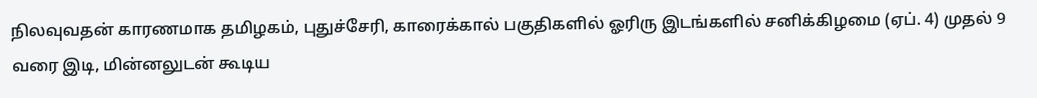நிலவுவதன் காரணமாக தமிழகம், புதுச்சேரி, காரைக்கால் பகுதிகளில் ஓரிரு இடங்களில் சனிக்கிழமை (ஏப். 4) முதல் 9 வரை இடி, மின்னலுடன் கூடிய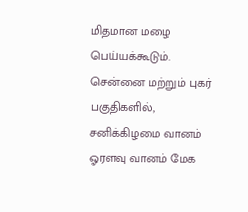மிதமான மழை பெய்யக்கூடும். சென்னை மற்றும் புகர் பகுதிகளில், சனிக்கிழமை வானம் ஓரளவு வானம் மேக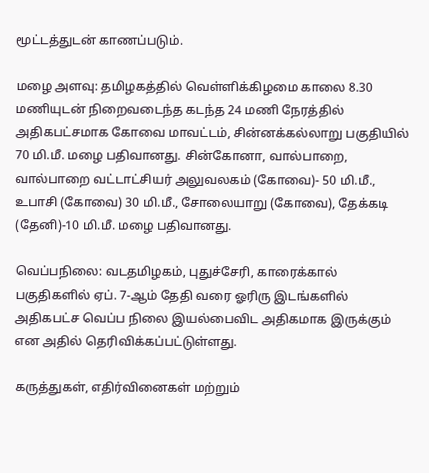மூட்டத்துடன் காணப்படும்.

மழை அளவு: தமிழகத்தில் வெள்ளிக்கிழமை காலை 8.30 மணியுடன் நிறைவடைந்த கடந்த 24 மணி நேரத்தில் அதிகபட்சமாக கோவை மாவட்டம், சின்னக்கல்லாறு பகுதியில் 70 மி.மீ. மழை பதிவானது. சின்கோனா, வால்பாறை, வால்பாறை வட்டாட்சியர் அலுவலகம் (கோவை)- 50 மி.மீ., உபாசி (கோவை) 30 மி.மீ., சோலையாறு (கோவை), தேக்கடி (தேனி)-10 மி.மீ. மழை பதிவானது.

வெப்பநிலை: வடதமிழகம், புதுச்சேரி, காரைக்கால் பகுதிகளில் ஏப். 7-ஆம் தேதி வரை ஓரிரு இடங்களில் அதிகபட்ச வெப்ப நிலை இயல்பைவிட அதிகமாக இருக்கும் என அதில் தெரிவிக்கப்பட்டுள்ளது.

கருத்துகள், எதிர்வினைகள் மற்றும்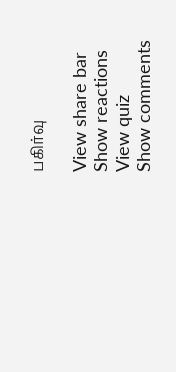பகிர்வு

View share bar
Show reactions
View quiz
Show comments